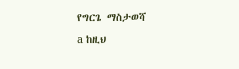የግርጌ ማስታወሻ
a ከዚህ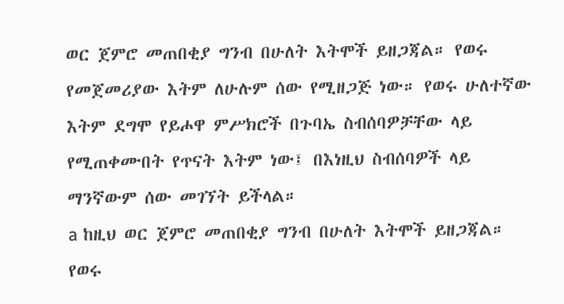ወር ጀምሮ መጠበቂያ ግንብ በሁለት እትሞች ይዘጋጃል። የወሩ የመጀመሪያው እትም ለሁሉም ሰው የሚዘጋጅ ነው። የወሩ ሁለተኛው እትም ደግሞ የይሖዋ ምሥክሮች በጉባኤ ስብሰባዎቻቸው ላይ የሚጠቀሙበት የጥናት እትም ነው፤ በእነዚህ ስብሰባዎች ላይ ማንኛውም ሰው መገኘት ይችላል።
a ከዚህ ወር ጀምሮ መጠበቂያ ግንብ በሁለት እትሞች ይዘጋጃል። የወሩ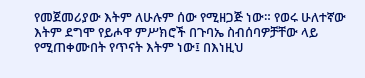የመጀመሪያው እትም ለሁሉም ሰው የሚዘጋጅ ነው። የወሩ ሁለተኛው እትም ደግሞ የይሖዋ ምሥክሮች በጉባኤ ስብሰባዎቻቸው ላይ የሚጠቀሙበት የጥናት እትም ነው፤ በእነዚህ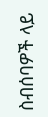ስብሰባዎች ላይ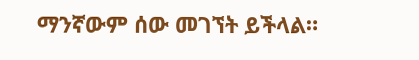ማንኛውም ሰው መገኘት ይችላል።